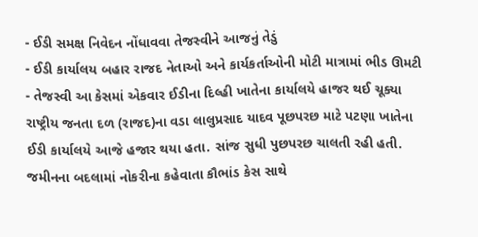- ઈડી સમક્ષ નિવેદન નોંધાવવા તેજસ્વીને આજનું તેડું
- ઈડી કાર્યાલય બહાર રાજદ નેતાઓ અને કાર્યકર્તાઓની મોટી માત્રામાં ભીડ ઊમટી
- તેજસ્વી આ કેસમાં એકવાર ઈડીના દિલ્હી ખાતેના કાર્યાલયે હાજર થઈ ચૂક્યા
રાષ્ટ્રીય જનતા દળ (રાજદ)ના વડા લાલુપ્રસાદ યાદવ પૂછપરછ માટે પટણા ખાતેના ઈડી કાર્યાલયે આજે હજાર થયા હતા. સાંજ સુધી પુછપરછ ચાલતી રહી હતી. જમીનના બદલામાં નોકરીના કહેવાતા કૌભાંડ કેસ સાથે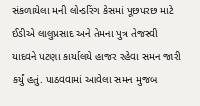સંકળાયેલા મની લોન્ડરિંગ કેસમાં પૂછપરછ માટે ઈડીએ લાલુપ્રસાદ અને તેમના પુત્ર તેજસ્વી યાદવને પટણા કાર્યાલયે હાજર રહેવા સમન જારી કર્યું હતું. પાઠવવામાં આવેલા સમન મુજબ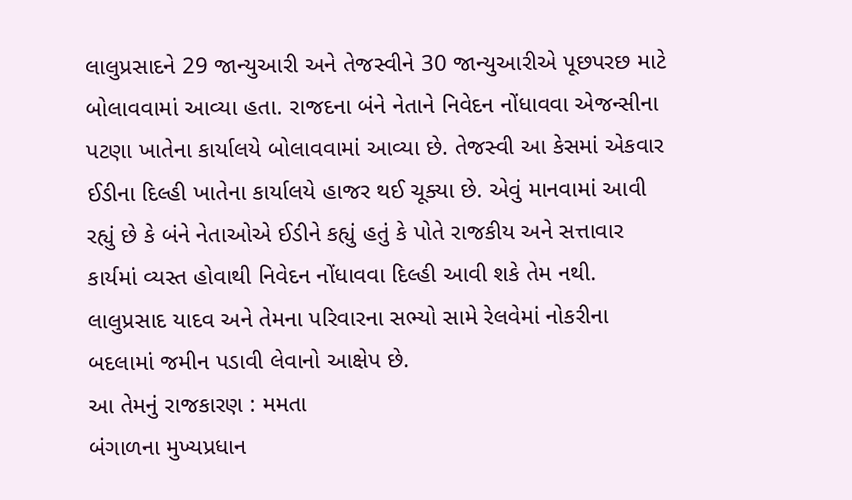લાલુપ્રસાદને 29 જાન્યુઆરી અને તેજસ્વીને 30 જાન્યુઆરીએ પૂછપરછ માટે બોલાવવામાં આવ્યા હતા. રાજદના બંને નેતાને નિવેદન નોંધાવવા એજન્સીના પટણા ખાતેના કાર્યાલયે બોલાવવામાં આવ્યા છે. તેજસ્વી આ કેસમાં એકવાર ઈડીના દિલ્હી ખાતેના કાર્યાલયે હાજર થઈ ચૂક્યા છે. એવું માનવામાં આવી રહ્યું છે કે બંને નેતાઓએ ઈડીને કહ્યું હતું કે પોતે રાજકીય અને સત્તાવાર કાર્યમાં વ્યસ્ત હોવાથી નિવેદન નોંધાવવા દિલ્હી આવી શકે તેમ નથી. લાલુપ્રસાદ યાદવ અને તેમના પરિવારના સભ્યો સામે રેલવેમાં નોકરીના બદલામાં જમીન પડાવી લેવાનો આક્ષેપ છે.
આ તેમનું રાજકારણ : મમતા
બંગાળના મુખ્યપ્રધાન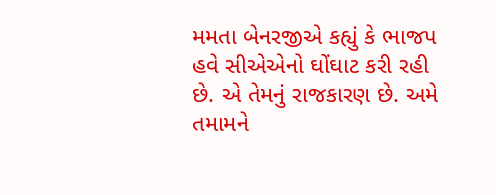મમતા બેનરજીએ કહ્યું કે ભાજપ હવે સીએએનો ઘોંઘાટ કરી રહી છે. એ તેમનું રાજકારણ છે. અમે તમામને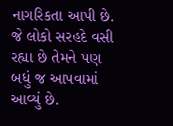નાગરિકતા આપી છે. જે લોકો સરહદે વસી રહ્યા છે તેમને પણ બધું જ આપવામાં આવ્યું છે.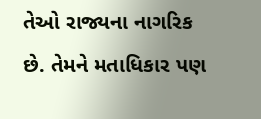તેઓ રાજ્યના નાગરિક છે. તેમને મતાધિકાર પણ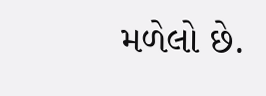મળેલો છે.